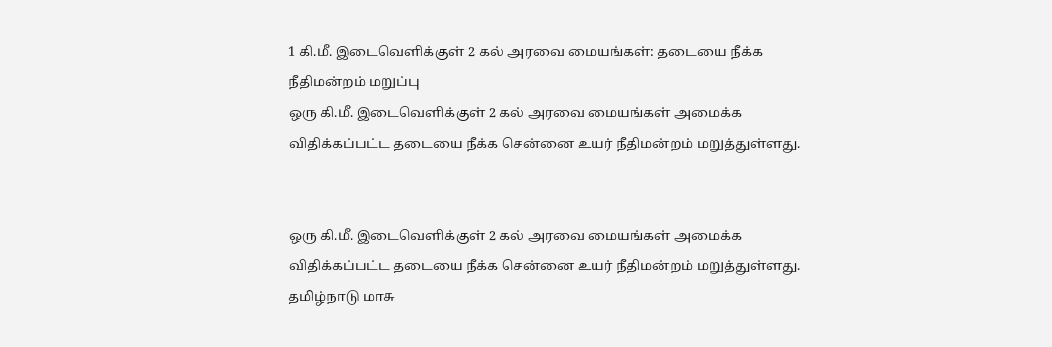1 கி.மீ. இடைவெளிக்குள் 2 கல் அரவை மையங்கள்: தடையை நீக்க நீதிமன்றம் மறுப்பு
ஒரு கி.மீ. இடைவெளிக்குள் 2 கல் அரவை மையங்கள் அமைக்க விதிக்கப்பட்ட தடையை நீக்க சென்னை உயர் நீதிமன்றம் மறுத்துள்ளது.


ஒரு கி.மீ. இடைவெளிக்குள் 2 கல் அரவை மையங்கள் அமைக்க விதிக்கப்பட்ட தடையை நீக்க சென்னை உயர் நீதிமன்றம் மறுத்துள்ளது.
தமிழ்நாடு மாசு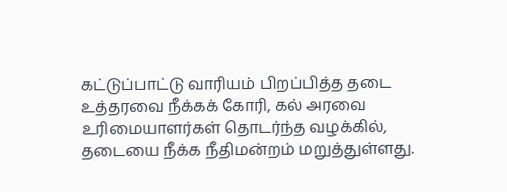கட்டுப்பாட்டு வாரியம் பிறப்பித்த தடை உத்தரவை நீக்கக் கோரி, கல் அரவை உரிமையாளர்கள் தொடர்ந்த வழக்கில், தடையை நீக்க நீதிமன்றம் மறுத்துள்ளது.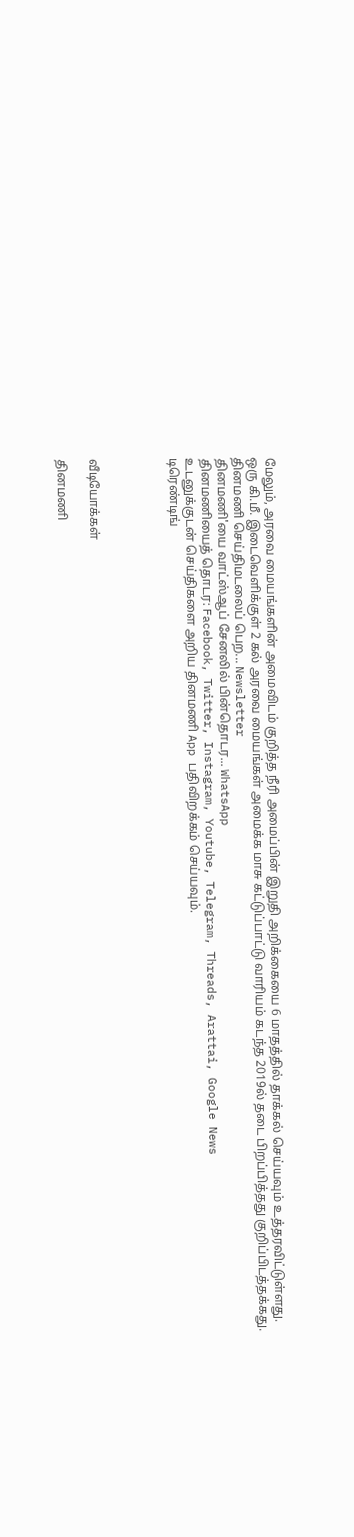மேலும், அரவை மையங்களின் அமைவிடம் குறித்த நீரி அமைப்பின் இறுதி அறிக்கையை 6 மாதத்தில் தாக்கல் செய்யவும் உத்தரவிட்டுள்ளது.
ஒரு கி.மீ. இடைவெளிக்குள் 2 கல் அரவை மையங்கள் அமைக்க மாசு கட்டுப்பாட்டு வாரியம் கடந்த 2019ல் தடை பிறப்பித்தது குறிப்பிடத்தக்கது.
தினமணி செய்திமடலைப் பெற... Newsletter
தினமணி'யை வாட்ஸ்ஆப் சேனலில் பின்தொடர... WhatsApp
தினமணியைத் தொடர: Facebook, Twitter, Instagram, Youtube, Telegram, Threads, Arattai, Google News
உடனுக்குடன் செய்திகளை அறிய தினமணி App பதிவிறக்கம் செய்யவும்.
டிரெண்டிங்




வீடியோக்கள்

தினமணி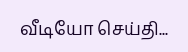வீடியோ செய்தி...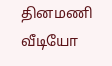தினமணி வீடியோ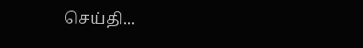செய்தி...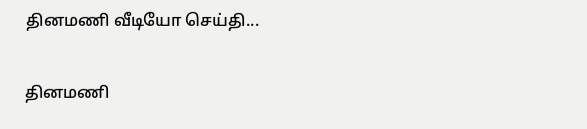தினமணி வீடியோ செய்தி...

தினமணி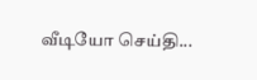வீடியோ செய்தி...